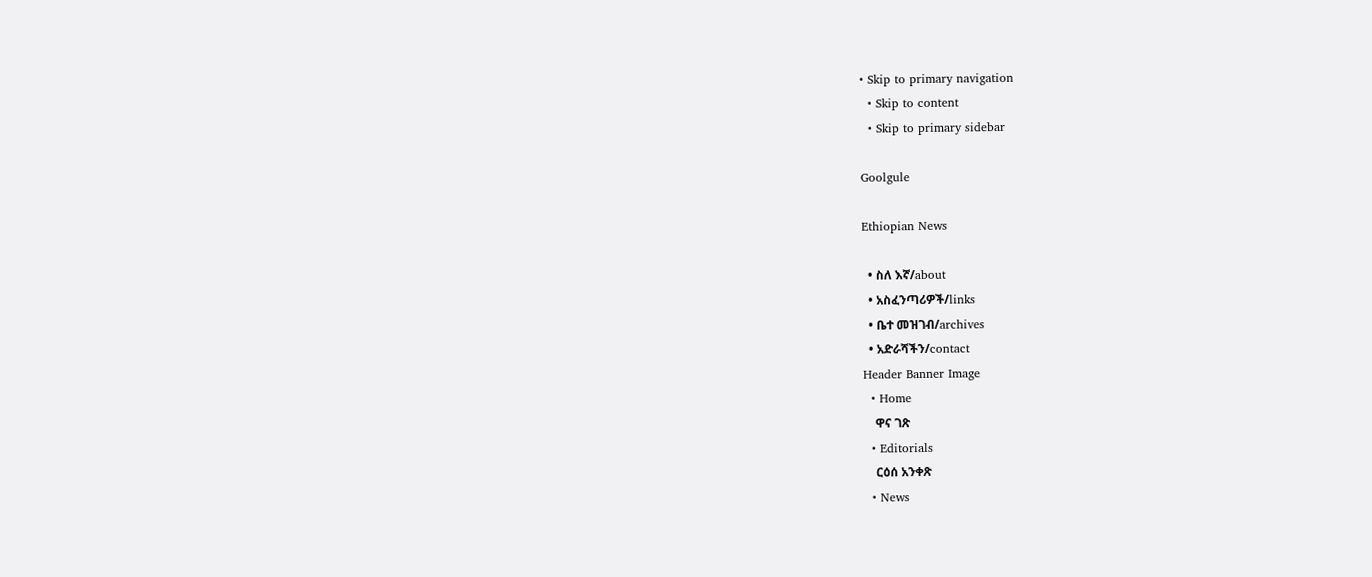• Skip to primary navigation
  • Skip to content
  • Skip to primary sidebar

Goolgule

Ethiopian News

  • ስለ እኛ/about
  • አስፈንጣሪዎች/links
  • ቤተ መዝገብ/archives
  • አድራሻችን/contact
Header Banner Image
  • Home
    ዋና ገጽ
  • Editorials
    ርዕሰ አንቀጽ
  • News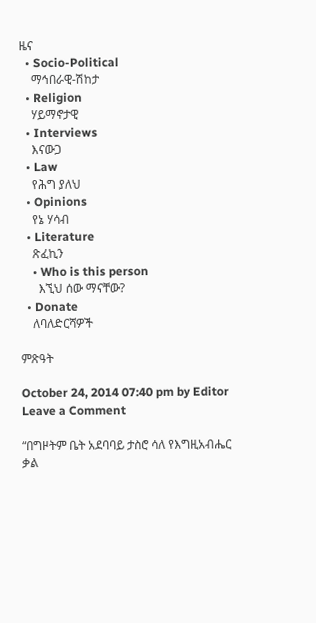ዜና
  • Socio-Political
    ማኅበራዊ-ሽከታ
  • Religion
    ሃይማኖታዊ
  • Interviews
    እናውጋ
  • Law
    የሕግ ያለህ
  • Opinions
    የኔ ሃሳብ
  • Literature
    ጽፈኪን
    • Who is this person
      እኚህ ሰው ማናቸው?
  • Donate
    ለባለድርሻዎች

ምጽዓት

October 24, 2014 07:40 pm by Editor Leave a Comment

“በግዞትም ቤት አደባባይ ታስሮ ሳለ የእግዚአብሔር ቃል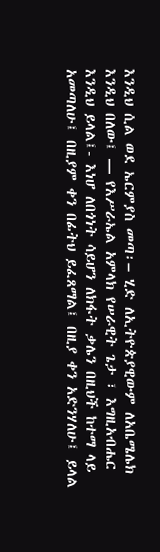እንዲህ ሲል ወደ ኤርምያስ መጣ፡– ሂድ ለኢትዮጵያዊውም ለአቤሜሌክ እንዲህ በለው፤ — የእሥራኤል አምላክ የሠራዊት ጌታ ፣ እግዚአብሔር እንዲህ ይላል፤- እነሆ ለበጎነት ሳይሆን ለክፋት ቃሌን በዚህች ከተማ ላይ አመጣለሁ፤ በዚያም ቀን በፊትህ ይፈጸማል፤ በዚያ ቀን አድንሃለሁ፤ ይላል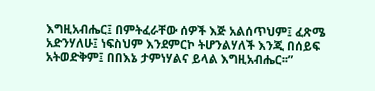እግዚአብሔር፤ በምትፈራቸው ሰዎች እጅ አልሰጥህም፤ ፈጽሜ አድንሃለሁ፤ ነፍስህም እንደምርኮ ትሆንልሃለች እንጂ በሰይፍ አትወድቅም፤ በበእኔ ታምነሃልና ይላል እግዚአብሔር፡፡”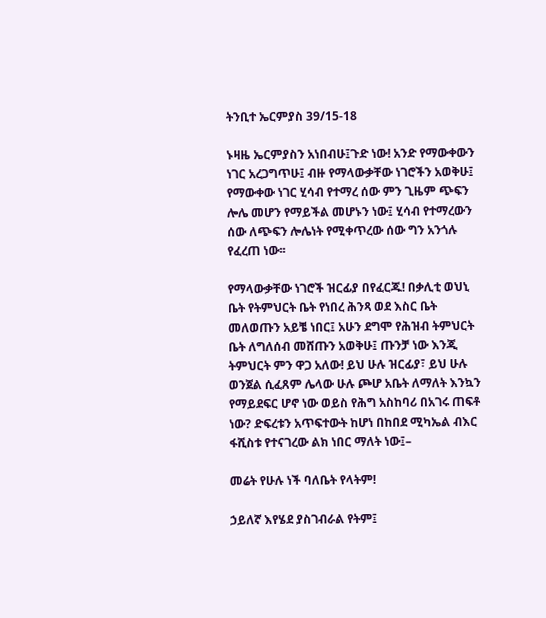ትንቢተ ኤርምያስ 39/15-18

ኑዛዜ ኤርምያስን አነበብሁ፤ጉድ ነው! አንድ የማውቀውን ነገር አረጋግጥሁ፤ ብዙ የማላውቃቸው ነገሮችን አወቅሁ፤ የማውቀው ነገር ሂሳብ የተማረ ሰው ምን ጊዜም ጭፍን ሎሌ መሆን የማይችል መሆኑን ነው፤ ሂሳብ የተማረውን ሰው ለጭፍን ሎሌነት የሚቀጥረው ሰው ግን አንጎሉ የፈረጠ ነው፡፡

የማላውቃቸው ነገሮች ዝርፊያ በየፈርጁ! በቃሊቲ ወህኒ ቤት የትምህርት ቤት የነበረ ሕንጻ ወደ እስር ቤት መለወጡን አይቼ ነበር፤ አሁን ደግሞ የሕዝብ ትምህርት ቤት ለግለሰብ መሸጡን አወቅሁ፤ ጡንቻ ነው እንጂ ትምህርት ምን ዋጋ አለው! ይህ ሁሉ ዝርፊያ፣ ይህ ሁሉ ወንጀል ሲፈጸም ሌላው ሁሉ ጮሆ አቤት ለማለት እንኳን የማይደፍር ሆኖ ነው ወይስ የሕግ አስከባሪ በአገሩ ጠፍቶ ነው? ድፍረቱን አጥፍተውት ከሆነ በከበደ ሚካኤል ብእር ፋሺስቱ የተናገረው ልክ ነበር ማለት ነው፤–

መሬት የሁሉ ነች ባለቤት የላትም!

ኃይለኛ እየሄደ ያስገብራል የትም፤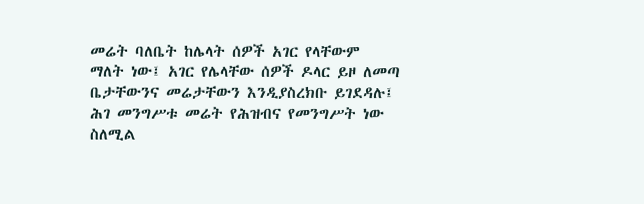መሬት ባለቤት ከሌላት ሰዎች አገር የላቸውም ማለት ነው፤ አገር የሌላቸው ሰዎች ዶላር ይዞ ለመጣ ቤታቸውንና መሬታቸውን እንዲያስረክቡ ይገደዳሉ፤ ሕገ መንግሥቱ መሬት የሕዝብና የመንግሥት ነው ስለሚል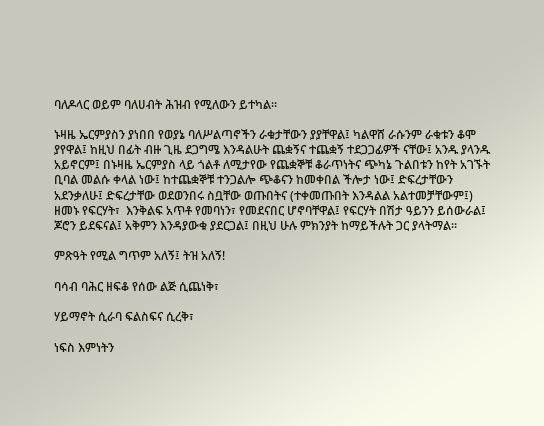ባለዶላር ወይም ባለሀብት ሕዝብ የሚለውን ይተካል።

ኑዛዜ ኤርምያስን ያነበበ የወያኔ ባለሥልጣኖችን ራቁታቸውን ያያቸዋል፤ ካልዋሸ ራሱንም ራቁቱን ቆሞ ያየዋል፤ ከዚህ በፊት ብዙ ጊዜ ደጋግሜ እንዳልሁት ጨቋኝና ተጨቋኝ ተደጋጋፊዎች ናቸው፤ አንዱ ያላንዱ አይኖርም፤ በኑዛዜ ኤርምያስ ላይ ጎልቶ ለሚታየው የጨቋኞቹ ቆራጥነትና ጭካኔ ጉልበቱን ከየት አገኙት ቢባል መልሱ ቀላል ነው፤ ከተጨቋኞቹ ተንጋልሎ ጭቆናን ከመቀበል ችሎታ ነው፤ ድፍረታቸውን አደንቃለሁ፤ ድፍረታቸው ወደወንበሩ ስቧቸው ወጡበትና (ተቀመጡበት እንዳልል አልተመቻቸውም፤) ዘመኑ የፍርሃት፣  እንቅልፍ አጥቶ የመባነን፣ የመደናበር ሆኖባቸዋል፤ የፍርሃት በሽታ ዓይንን ይሰውራል፤ ጆሮን ይደፍናል፤ አቅምን እንዳያውቁ ያደርጋል፤ በዚህ ሁሉ ምክንያት ከማይችሉት ጋር ያላትማል።

ምጽዓት የሚል ግጥም አለኝ፤ ትዝ አለኝ!

ባሳብ ባሕር ዘፍቆ የሰው ልጅ ሲጨነቅ፣

ሃይማኖት ሲራባ ፍልስፍና ሲረቅ፣

ነፍስ እምነትን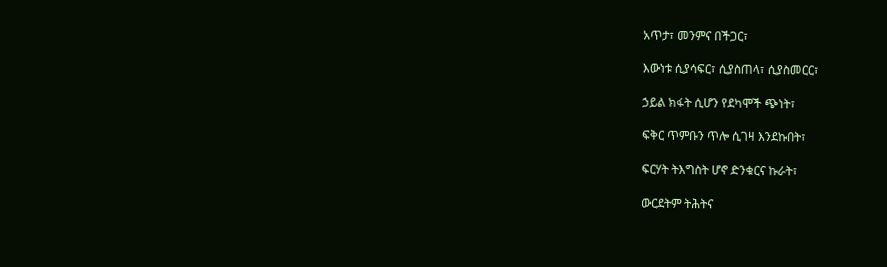አጥታ፣ መንምና በችጋር፣

እውነቱ ሲያሳፍር፣ ሲያስጠላ፣ ሲያስመርር፣

ኃይል ክፋት ሲሆን የደካሞች ጭነት፣

ፍቅር ጥምቡን ጥሎ ሲገዛ እንደኩበት፣

ፍርሃት ትእግስት ሆኖ ድንቁርና ኩራት፣

ውርደትም ትሕትና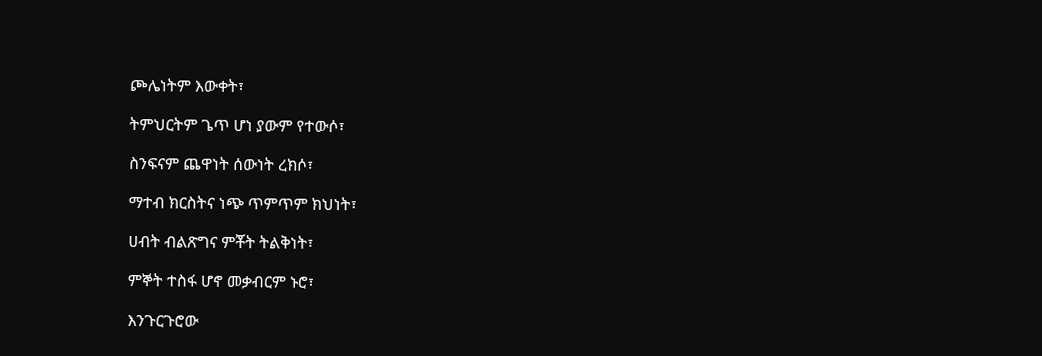ጮሌነትም እውቀት፣

ትምህርትም ጌጥ ሆነ ያውም የተውሶ፣

ስንፍናም ጨዋነት ሰውነት ረክሶ፣

ማተብ ክርስትና ነጭ ጥምጥም ክህነት፣

ሀብት ብልጽግና ምቾት ትልቅነት፣

ምኞት ተስፋ ሆኖ መቃብርም ኑሮ፣

እንጉርጉሮው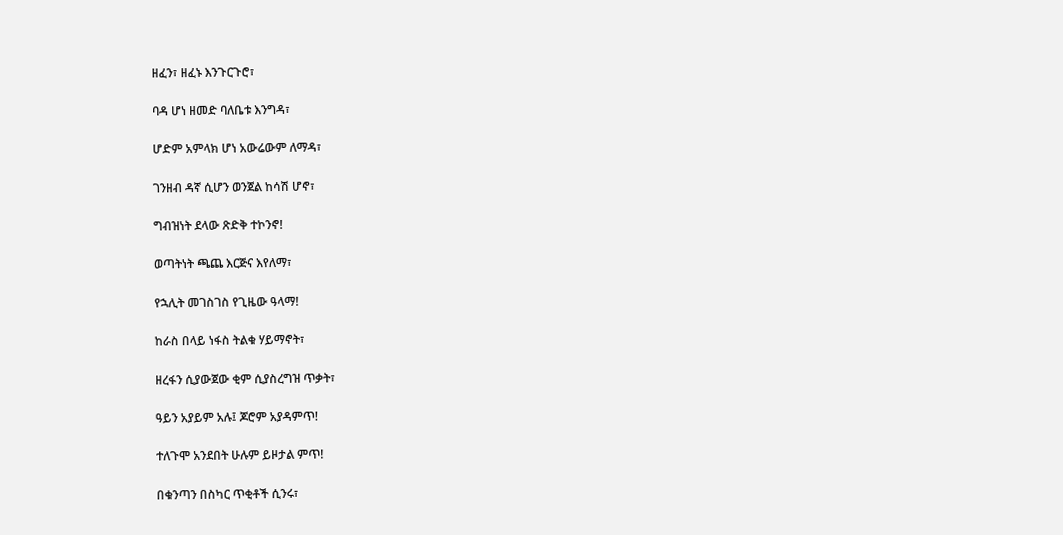ዘፈን፣ ዘፈኑ እንጉርጉሮ፣

ባዳ ሆነ ዘመድ ባለቤቱ እንግዳ፣

ሆድም አምላክ ሆነ አውሬውም ለማዳ፣

ገንዘብ ዳኛ ሲሆን ወንጀል ከሳሽ ሆኖ፣

ግብዝነት ደላው ጽድቅ ተኮንኖ!

ወጣትነት ጫጨ እርጅና እየለማ፣

የኋሊት መገስገስ የጊዜው ዓላማ!

ከራስ በላይ ነፋስ ትልቁ ሃይማኖት፣

ዘረፋን ሲያውጀው ቂም ሲያስረግዝ ጥቃት፣

ዓይን አያይም አሉ፤ ጆሮም አያዳምጥ!

ተለጉሞ አንደበት ሁሉም ይዞታል ምጥ!

በቁንጣን በስካር ጥቂቶች ሲንሩ፣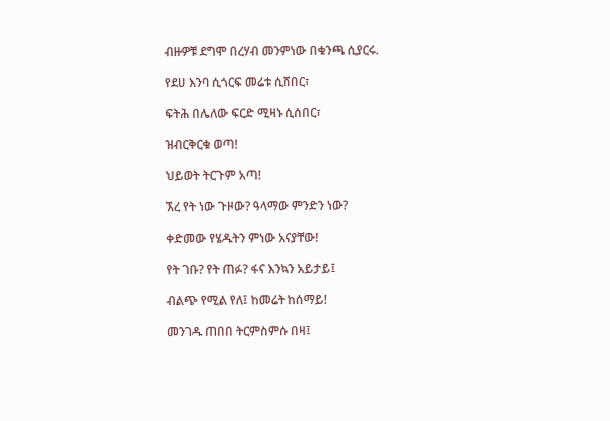ብዙዎቹ ደግሞ በረሃብ መንምነው በቁንጫ ሲያርሩ.

የደሀ እንባ ሲጎርፍ መሬቱ ሲሸበር፣

ፍትሕ በሌለው ፍርድ ሚዛኑ ሲሰበር፣

ዝብርቅርቁ ወጣ!

ህይወት ትርጉም አጣ!

ኧረ የት ነው ጉዞው? ዓላማው ምንድን ነው?

ቀድመው የሄዱትን ምነው አናያቸው!

የት ገቡ? የት ጠፉ? ፋና እንኳን አይታይ፤

ብልጭ የሚል የለ፤ ከመሬት ከሰማይ!

መንገዱ ጠበበ ትርምስምሱ በዛ፤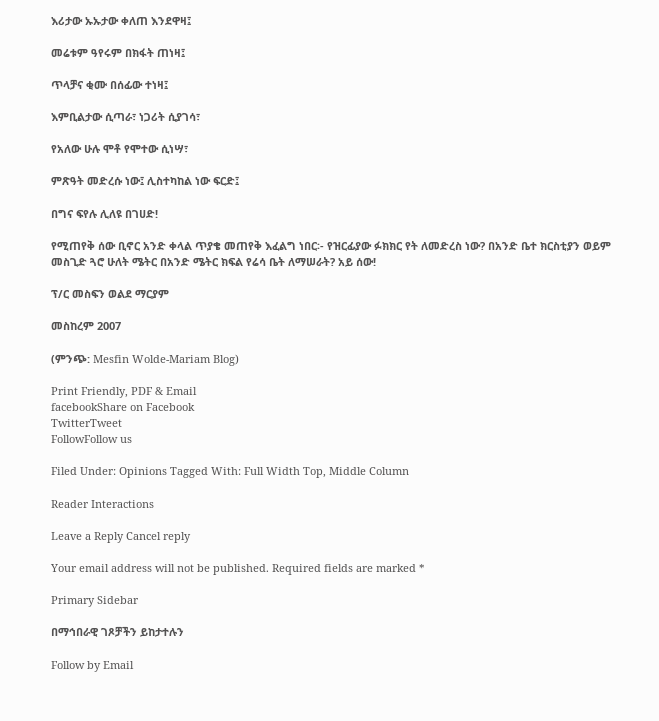እሪታው ኡኡታው ቀለጠ እንደዋዛ፤

መሬቱም ዓየሩም በክፋት ጠነዛ፤

ጥላቻና ቂሙ በሰፊው ተነዛ፤

እምቢልታው ሲጣራ፣ ነጋሪት ሲያገሳ፣

የአለው ሁሉ ሞቶ የሞተው ሲነሣ፣

ምጽዓት መድረሱ ነው፤ ሊስተካከል ነው ፍርድ፤

በግና ፍየሉ ሊለዩ በገሀድ!

የሚጠየቅ ሰው ቢኖር አንድ ቀላል ጥያቄ መጠየቅ እፈልግ ነበር፡- የዝርፊያው ፉክክር የት ለመድረስ ነው? በአንድ ቤተ ክርስቲያን ወይም መስጊድ ጓሮ ሁለት ሜትር በአንድ ሜትር ክፍል የሬሳ ቤት ለማሠራት? አይ ሰው!

ፕ/ር መስፍን ወልደ ማርያም

መስከረም 2007

(ምንጭ: Mesfin Wolde-Mariam Blog)

Print Friendly, PDF & Email
facebookShare on Facebook
TwitterTweet
FollowFollow us

Filed Under: Opinions Tagged With: Full Width Top, Middle Column

Reader Interactions

Leave a Reply Cancel reply

Your email address will not be published. Required fields are marked *

Primary Sidebar

በማኅበራዊ ገጾቻችን ይከታተሉን

Follow by Email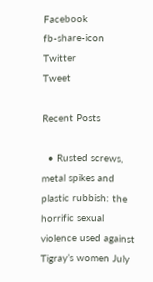Facebook
fb-share-icon
Twitter
Tweet

Recent Posts

  • Rusted screws, metal spikes and plastic rubbish: the horrific sexual violence used against Tigray’s women July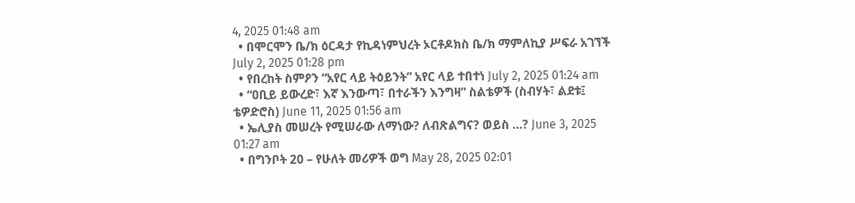4, 2025 01:48 am
  • በሞርሞን ቤ/ክ ዕርዳታ የኪዳነምህረት ኦርቶዶክስ ቤ/ክ ማምለኪያ ሥፍራ አገኘች July 2, 2025 01:28 pm
  • የበረከት ስምዖን “አየር ላይ ትዕይንት” አየር ላይ ተበተነ July 2, 2025 01:24 am
  • “ዐቢይ ይውረድ፣ እኛ እንውጣ፣ በተራችን እንግዛ” ስልቴዎች (ስብሃት፣ ልደቱ፤ ቴዎድሮስ) June 11, 2025 01:56 am
  • ኤሊያስ መሠረት የሚሠራው ለማነው? ለብጽልግና? ወይስ …? June 3, 2025 01:27 am
  • በግንቦት 20 – የሁለት መሪዎች ወግ May 28, 2025 02:01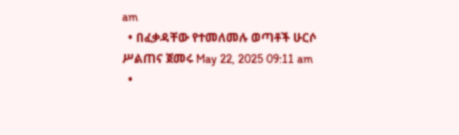am
  • በፈቃዳቸው የተመለመሉ ወጣቶች ሁርሶ ሥልጠና ጀመሩ May 22, 2025 09:11 am
  •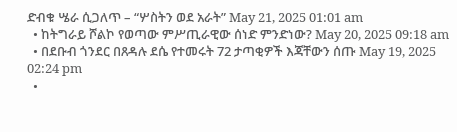ድብቁ ሤራ ሲጋለጥ – “ሦስትን ወደ አራት” May 21, 2025 01:01 am
  • ከትግራይ ሾልኮ የወጣው ምሥጢራዊው ሰነድ ምንድነው? May 20, 2025 09:18 am
  • በደቡብ ጎንደር በጸዳሉ ደሴ የተመሩት 72 ታጣቂዎች እጃቸውን ሰጡ May 19, 2025 02:24 pm
  •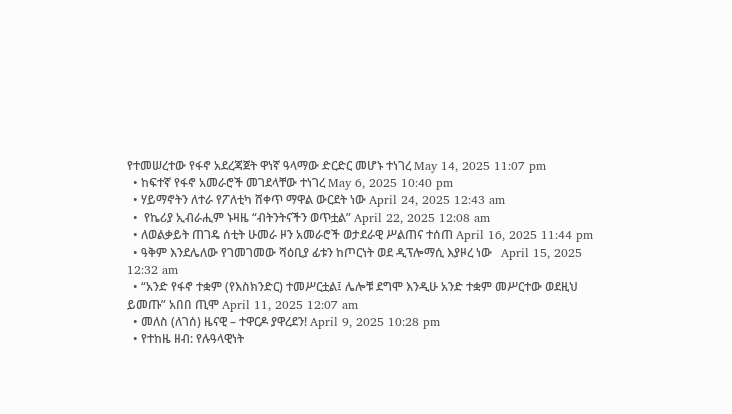የተመሠረተው የፋኖ አደረጃጀት ዋነኛ ዓላማው ድርድር መሆኑ ተነገረ May 14, 2025 11:07 pm
  • ከፍተኛ የፋኖ አመራሮች መገደላቸው ተነገረ May 6, 2025 10:40 pm
  • ሃይማኖትን ለተራ የፖለቲካ ሸቀጥ ማዋል ውርደት ነው April 24, 2025 12:43 am
  •  የኬሪያ ኢብራሒም ኑዛዜ “ብትንትናችን ወጥቷል” April 22, 2025 12:08 am
  • ለወልቃይት ጠገዴ ሰቲት ሁመራ ዞን አመራሮች ወታደራዊ ሥልጠና ተሰጠ April 16, 2025 11:44 pm
  • ዓቅም እንደሌለው የገመገመው ሻዕቢያ ፊቱን ከጦርነት ወደ ዲፕሎማሲ እያዞረ ነው   April 15, 2025 12:32 am
  • “አንድ የፋኖ ተቋም (የእስክንድር) ተመሥርቷል፤ ሌሎቹ ደግሞ እንዲሁ አንድ ተቋም መሥርተው ወደዚህ ይመጡ” አበበ ጢሞ April 11, 2025 12:07 am
  • መለስ (ለገሰ) ዜናዊ – ተዋርዶ ያዋረደን! April 9, 2025 10:28 pm
  • የተከዜ ዘብ: የሉዓላዊነት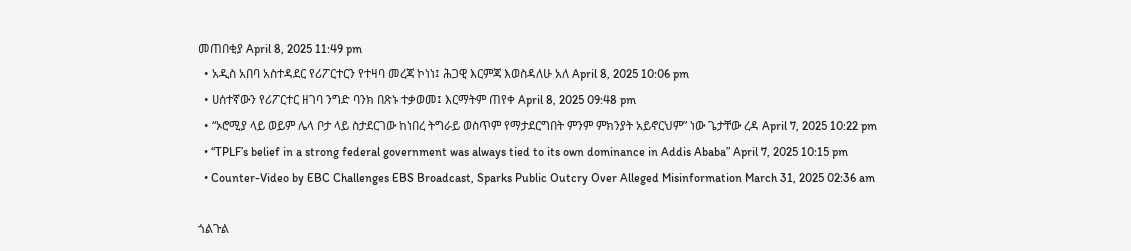መጠበቂያ April 8, 2025 11:49 pm
  • አዲስ አበባ አስተዳደር የሪፖርተርን የተዛባ መረጃ ኮነነ፤ ሕጋዊ እርምጃ እወስዳለሁ አለ April 8, 2025 10:06 pm
  • ሀሰተኛውን የሪፖርተር ዘገባ ንግድ ባንክ በጽኑ ተቃወመ፤ እርማትም ጠየቀ April 8, 2025 09:48 pm
  • “ኦሮሚያ ላይ ወይም ሌላ ቦታ ላይ ስታደርገው ከነበረ ትግራይ ወስጥም የማታደርግበት ምንም ምክንያት አይኖርህም” ነው ጌታቸው ረዳ April 7, 2025 10:22 pm
  • “TPLF’s belief in a strong federal government was always tied to its own dominance in Addis Ababa” April 7, 2025 10:15 pm
  • Counter-Video by EBC Challenges EBS Broadcast, Sparks Public Outcry Over Alleged Misinformation March 31, 2025 02:36 am

ጎልጉል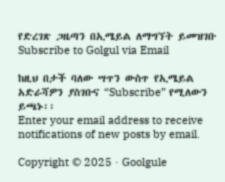የድረገጽ ጋዜጣን በኢሜይል ለማግኘት ይመዝገቡ Subscribe to Golgul via Email

ከዚህ በታች ባለው ሣጥን ውስጥ የኢሜይል አድራሻዎን ያስገቡና “Subscribe” የሚለውን ይጫኑ፡፡
Enter your email address to receive notifications of new posts by email.

Copyright © 2025 · Goolgule